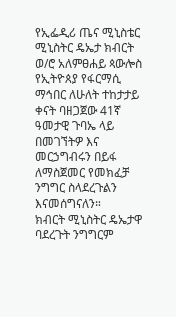የኢፌዲሪ ጤና ሚኒስቴር ሚኒስትር ዴኤታ ክብርት ወ/ሮ አለምፀሐይ ጳውሎስ የኢትዮጰያ የፋርማሲ ማኅበር ለሁለት ተከታታይ ቀናት ባዘጋጀው 41ኛ ዓመታዊ ጉባኤ ላይ በመገኘትዎ እና መርኃግብሩን በይፋ ለማስጀመር የመክፈቻ ንግግር ስላደረጉልን እናመሰግናለን።
ክብርት ሚኒስትር ዴኤታዋ ባደረጉት ንግግርም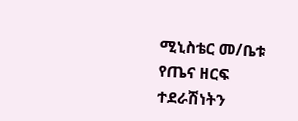ሚኒስቴር መ/ቤቱ የጤና ዘርፍ ተደራሽነትን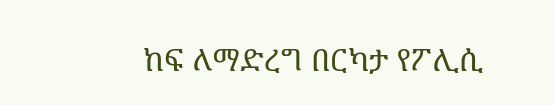ከፍ ለማድረግ በርካታ የፖሊሲ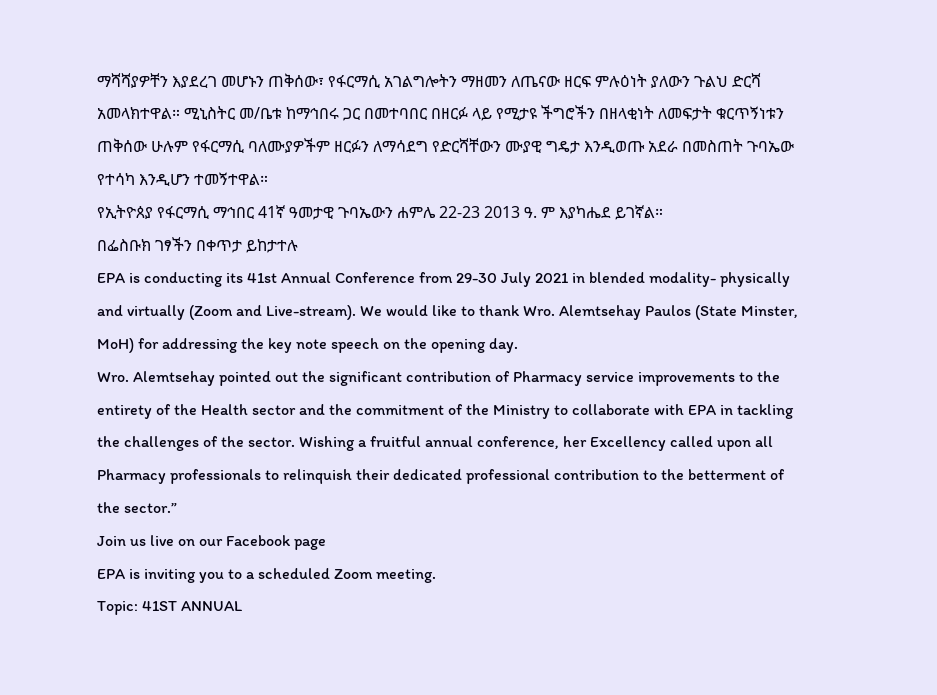ማሻሻያዎቸን እያደረገ መሆኑን ጠቅሰው፣ የፋርማሲ አገልግሎትን ማዘመን ለጤናው ዘርፍ ምሉዕነት ያለውን ጉልህ ድርሻ አመላክተዋል። ሚኒስትር መ/ቤቱ ከማኅበሩ ጋር በመተባበር በዘርፉ ላይ የሚታዩ ችግሮችን በዘላቂነት ለመፍታት ቁርጥኝነቱን ጠቅሰው ሁሉም የፋርማሲ ባለሙያዎችም ዘርፉን ለማሳደግ የድርሻቸውን ሙያዊ ግዴታ እንዲወጡ አደራ በመስጠት ጉባኤው የተሳካ እንዲሆን ተመኝተዋል።
የኢትዮጰያ የፋርማሲ ማኅበር 41ኛ ዓመታዊ ጉባኤውን ሐምሌ 22-23 2013 ዓ. ም እያካሔደ ይገኛል።
በፌስቡክ ገፃችን በቀጥታ ይከታተሉ
EPA is conducting its 41st Annual Conference from 29-30 July 2021 in blended modality- physically and virtually (Zoom and Live-stream). We would like to thank Wro. Alemtsehay Paulos (State Minster, MoH) for addressing the key note speech on the opening day.
Wro. Alemtsehay pointed out the significant contribution of Pharmacy service improvements to the entirety of the Health sector and the commitment of the Ministry to collaborate with EPA in tackling the challenges of the sector. Wishing a fruitful annual conference, her Excellency called upon all Pharmacy professionals to relinquish their dedicated professional contribution to the betterment of the sector.”
Join us live on our Facebook page
EPA is inviting you to a scheduled Zoom meeting.
Topic: 41ST ANNUAL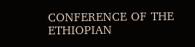CONFERENCE OF THE ETHIOPIAN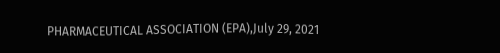PHARMACEUTICAL ASSOCIATION (EPA),July 29, 2021